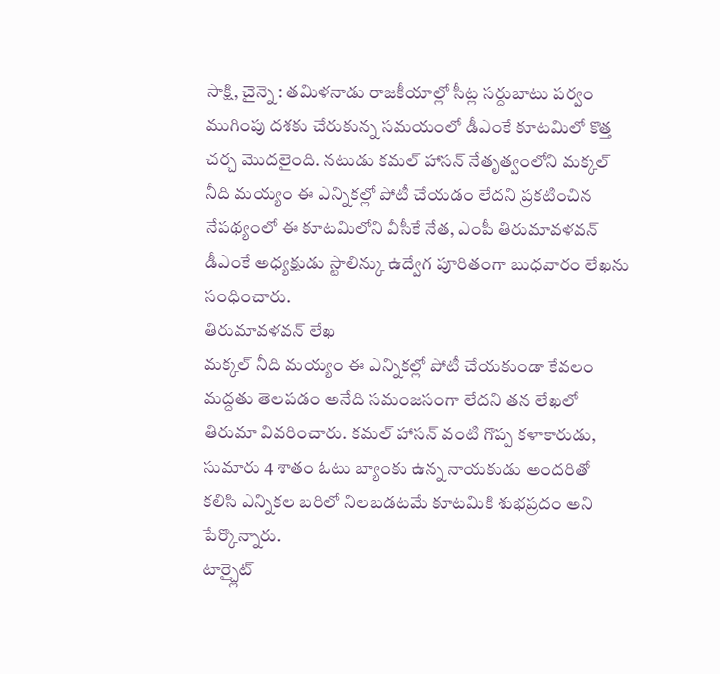సాక్షి, చైన్నె : తమిళనాడు రాజకీయాల్లో సీట్ల సర్దుబాటు పర్వం ముగింపు దశకు చేరుకున్న సమయంలో డీఎంకే కూటమిలో కొత్త చర్చ మొదలైంది. నటుడు కమల్ హాసన్ నేతృత్వంలోని మక్కల్ నీది మయ్యం ఈ ఎన్నికల్లో పోటీ చేయడం లేదని ప్రకటించిన నేపథ్యంలో ఈ కూటమిలోని వీసీకే నేత, ఎంపీ తిరుమావళవన్ డీఎంకే అధ్యక్షుడు స్టాలిన్కు ఉద్వేగ పూరితంగా బుధవారం లేఖను సంధించారు.
తిరుమావళవన్ లేఖ
మక్కల్ నీది మయ్యం ఈ ఎన్నికల్లో పోటీ చేయకుండా కేవలం మద్దతు తెలపడం అనేది సమంజసంగా లేదని తన లేఖలో తిరుమా వివరించారు. కమల్ హాసన్ వంటి గొప్ప కళాకారుడు, సుమారు 4 శాతం ఓటు బ్యాంకు ఉన్న నాయకుడు అందరితో కలిసి ఎన్నికల బరిలో నిలబడటమే కూటమికి శుభప్రదం అని పేర్కొన్నారు.
టార్చ్లైట్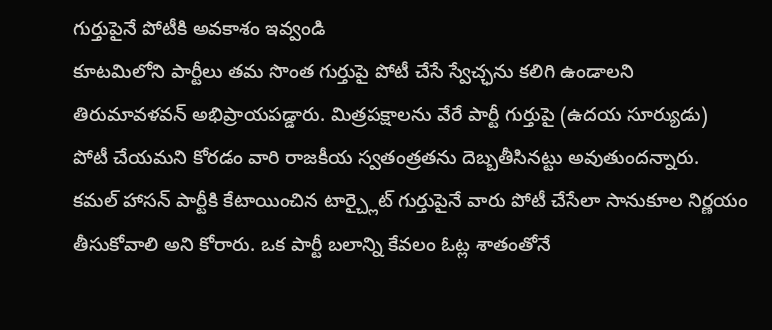గుర్తుపైనే పోటీకి అవకాశం ఇవ్వండి
కూటమిలోని పార్టీలు తమ సొంత గుర్తుపై పోటీ చేసే స్వేచ్ఛను కలిగి ఉండాలని తిరుమావళవన్ అభిప్రాయపడ్డారు. మిత్రపక్షాలను వేరే పార్టీ గుర్తుపై (ఉదయ సూర్యుడు) పోటీ చేయమని కోరడం వారి రాజకీయ స్వతంత్రతను దెబ్బతీసినట్టు అవుతుందన్నారు. కమల్ హాసన్ పార్టీకి కేటాయించిన టార్చ్లైట్ గుర్తుపైనే వారు పోటీ చేసేలా సానుకూల నిర్ణయం తీసుకోవాలి అని కోరారు. ఒక పార్టీ బలాన్ని కేవలం ఓట్ల శాతంతోనే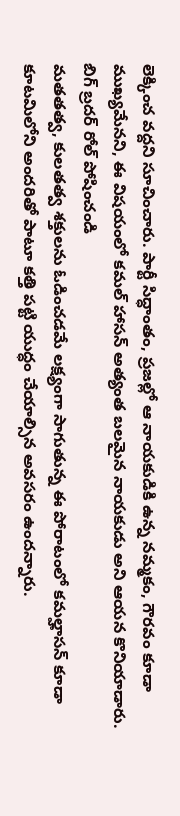లెక్కించ వద్దని సూచించారు. పార్టీ సిద్ధాంతం, ప్రజల్లో ఆ నాయకుడికి ఉన్న నమ్మకం, గౌరవం కూడా ముఖ్యమేనని, ఈ విషయంలో కమల్ హాసన్ అత్యంత బలమైన నాయకుడు అని ఆయన కొనియాడారు.
బిగ్ బ్రదర్ రోల్ పోషించండి
మతతత్వ, కులతత్వ శక్తులను ఓడించడమే లక్ష్యంగా సాగుతున్న ఈ పోరాటంలో కమల్హాసన్ కూడా కూటమిలోని అందరితో పాటూ కత్తి పట్టి యుద్ధం చేయాల్సిన అవసరం ఉందన్నారు.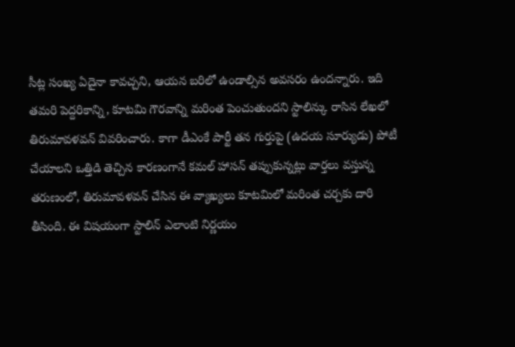సీట్ల సంఖ్య ఏదైనా కావచ్చని, ఆయన బరిలో ఉండాల్సిన అవసరం ఉందన్నారు. ఇది తమరి పెద్దరికాన్ని, కూటమి గౌరవాన్ని మరింత పెంచుతుందని స్టాలిన్కు రాసిన లేఖలో తిరుమావళవన్ వివరించారు. కాగా డీఎంకే పార్టీ తన గుర్తుపై (ఉదయ సూర్యుడు) పోటీ చేయాలని ఒత్తిడి తెచ్చిన కారణంగానే కమల్ హాసన్ తప్పుకున్నట్లు వార్తలు వస్తున్న తరుణంలో, తిరుమావళవన్ చేసిన ఈ వ్యాఖ్యలు కూటమిలో మరింత చర్చకు దారి తీసింది. ఈ విషయంగా స్టాలిన్ ఎలాంటి నిర్ణయం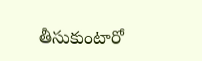తీసుకుంటారో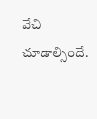వేచి చూడాల్సిందే.